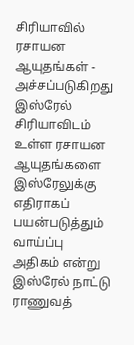சிரியாவில் ரசாயன ஆயுதங்கள் - அச்சப்படுகிறது இஸ்ரேல்
சிரியாவிடம் உள்ள ரசாயன ஆயுதங்களை இஸ்ரேலுக்கு எதிராகப் பயன்படுத்தும் வாய்ப்பு அதிகம் என்று இஸ்ரேல் நாட்டு ராணுவத்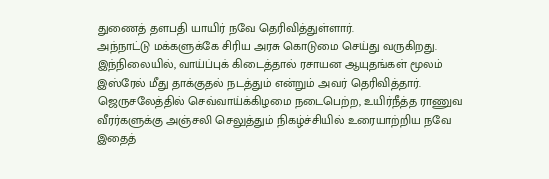துணைத் தளபதி யாயிர் நவே தெரிவித்துள்ளார்.
அந்நாட்டு மக்களுக்கே சிரிய அரசு கொடுமை செய்து வருகிறது. இந்நிலையில், வாய்ப்புக் கிடைத்தால் ரசாயன ஆயுதங்கள் மூலம் இஸ்ரேல் மீது தாக்குதல் நடத்தும் என்றும் அவர் தெரிவித்தார்.
ஜெருசலேத்தில் செவ்வாய்க்கிழமை நடைபெற்ற, உயிர்நீத்த ராணுவ வீரர்களுக்கு அஞ்சலி செலுத்தும் நிகழ்ச்சியில் உரையாற்றிய நவே இதைத்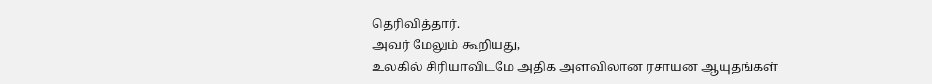தெரிவித்தார்.
அவர் மேலும் கூறியது,
உலகில் சிரியாவிடமே அதிக அளவிலான ரசாயன ஆயுதங்கள்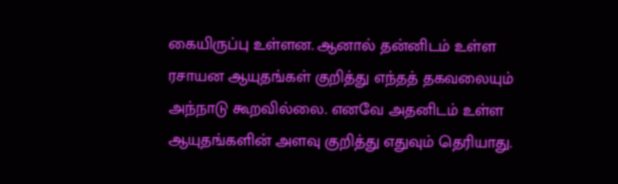கையிருப்பு உள்ளன. ஆனால் தன்னிடம் உள்ள ரசாயன ஆயுதங்கள் குறித்து எந்தத் தகவலையும் அந்நாடு கூறவில்லை. எனவே அதனிடம் உள்ள ஆயுதங்களின் அளவு குறித்து எதுவும் தெரியாது.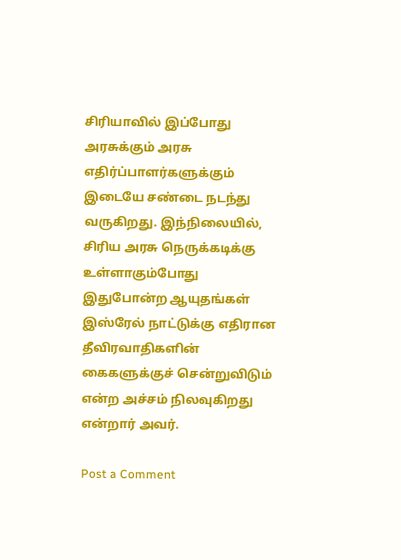சிரியாவில் இப்போது அரசுக்கும் அரசு எதிர்ப்பாளர்களுக்கும் இடையே சண்டை நடந்து வருகிறது. இந்நிலையில், சிரிய அரசு நெருக்கடிக்கு உள்ளாகும்போது இதுபோன்ற ஆயுதங்கள் இஸ்ரேல் நாட்டுக்கு எதிரான தீவிரவாதிகளின் கைகளுக்குச் சென்றுவிடும் என்ற அச்சம் நிலவுகிறது என்றார் அவர்.

Post a Comment